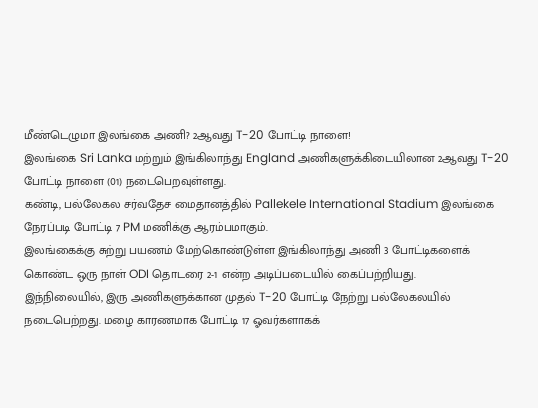மீண்டெழுமா இலங்கை அணி? 2ஆவது T-20 போட்டி நாளை!
இலங்கை Sri Lanka மற்றும் இங்கிலாந்து England அணிகளுக்கிடையிலான 2ஆவது T-20 போட்டி நாளை (01) நடைபெறவுள்ளது.
கண்டி, பல்லேகல சர்வதேச மைதானத்தில் Pallekele International Stadium இலங்கை நேரப்படி போட்டி 7 PM மணிக்கு ஆரம்பமாகும்.
இலங்கைக்கு சுற்று பயணம் மேற்கொண்டுள்ள இங்கிலாந்து அணி 3 போட்டிகளைக் கொண்ட ஒரு நாள் ODI தொடரை 2-1 என்ற அடிப்படையில் கைப்பற்றியது.
இந்நிலையில், இரு அணிகளுக்கான முதல் T-20 போட்டி நேற்று பல்லேகலயில் நடைபெற்றது. மழை காரணமாக போட்டி 17 ஓவர்களாகக்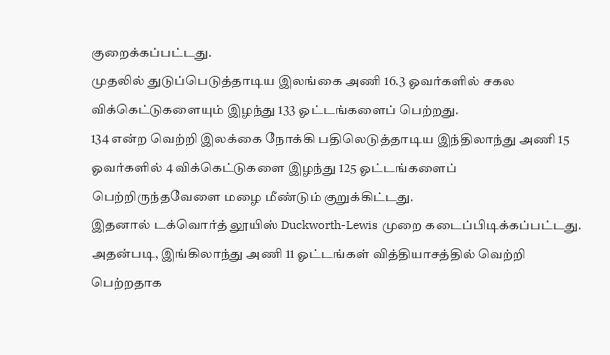குறைக்கப்பட்டது.
முதலில் துடுப்பெடுத்தாடிய இலங்கை அணி 16.3 ஓவர்களில் சகல விக்கெட்டுகளையும் இழந்து 133 ஓட்டங்களைப் பெற்றது.
134 என்ற வெற்றி இலக்கை நோக்கி பதிலெடுத்தாடிய இந்திலாந்து அணி 15 ஓவர்களில் 4 விக்கெட்டுகளை இழந்து 125 ஓட்டங்களைப் பெற்றிருந்தவேளை மழை மீண்டும் குறுக்கிட்டது.
இதனால் டக்வொர்த் லூயிஸ் Duckworth-Lewis முறை கடைப்பிடிக்கப்பட்டது. அதன்படி, இங்கிலாந்து அணி 11 ஓட்டங்கள் வித்தியாசத்தில் வெற்றி பெற்றதாக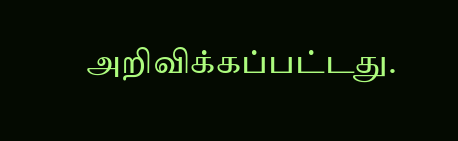அறிவிக்கப்பட்டது.